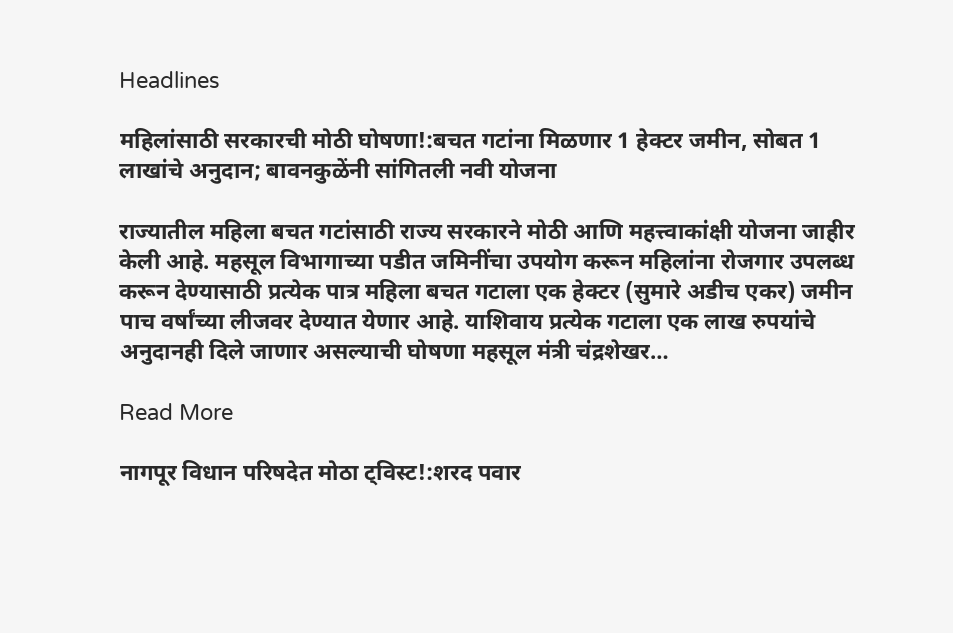Headlines

महिलांसाठी सरकारची मोठी घोषणा!:बचत गटांना मिळणार 1 हेक्टर जमीन, सोबत 1 लाखांचे अनुदान; बावनकुळेंनी सांगितली नवी योजना

राज्यातील महिला बचत गटांसाठी राज्य सरकारने मोठी आणि महत्त्वाकांक्षी योजना जाहीर केली आहे. महसूल विभागाच्या पडीत जमिनींचा उपयोग करून महिलांना रोजगार उपलब्ध करून देण्यासाठी प्रत्येक पात्र महिला बचत गटाला एक हेक्टर (सुमारे अडीच एकर) जमीन पाच वर्षांच्या लीजवर देण्यात येणार आहे. याशिवाय प्रत्येक गटाला एक लाख रुपयांचे अनुदानही दिले जाणार असल्याची घोषणा महसूल मंत्री चंद्रशेखर…

Read More

नागपूर विधान परिषदेत मोठा ट्विस्ट!:शरद पवार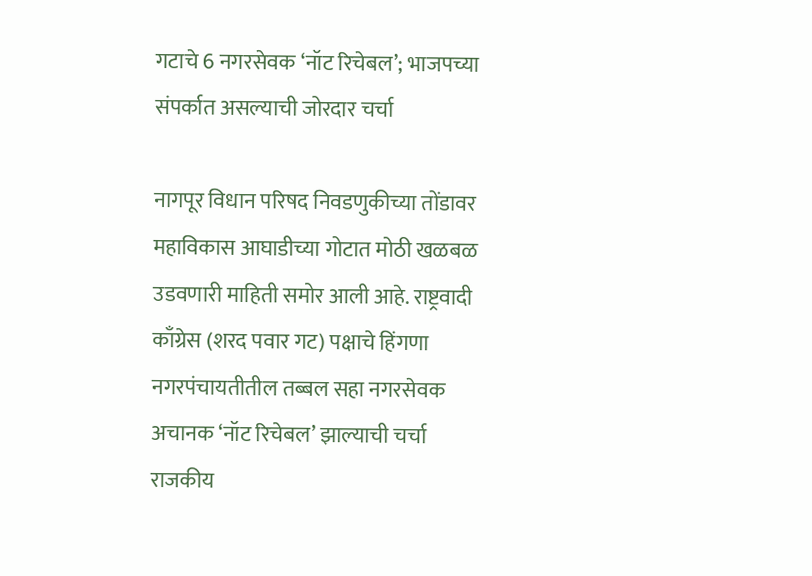गटाचे 6 नगरसेवक ‘नॉट रिचेबल’; भाजपच्या संपर्कात असल्याची जोरदार चर्चा

नागपूर विधान परिषद निवडणुकीच्या तोंडावर महाविकास आघाडीच्या गोटात मोठी खळबळ उडवणारी माहिती समोर आली आहे. राष्ट्रवादी काँग्रेस (शरद पवार गट) पक्षाचे हिंगणा नगरपंचायतीतील तब्बल सहा नगरसेवक अचानक ‘नॉट रिचेबल’ झाल्याची चर्चा राजकीय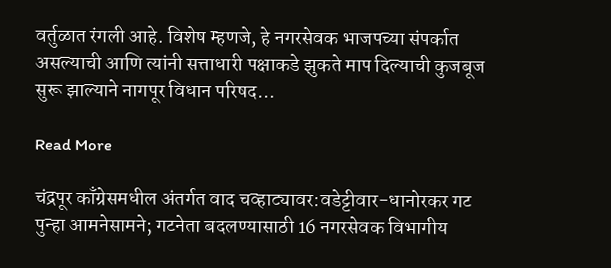वर्तुळात रंगली आहे. विशेष म्हणजे, हे नगरसेवक भाजपच्या संपर्कात असल्याची आणि त्यांनी सत्ताधारी पक्षाकडे झुकते माप दिल्याची कुजबूज सुरू झाल्याने नागपूर विधान परिषद…

Read More

चंद्रपूर काँग्रेसमधील अंतर्गत वाद चव्हाट्यावर:वडेट्टीवार-धानोरकर गट पुन्हा आमनेसामने; गटनेता बदलण्यासाठी 16 नगरसेवक विभागीय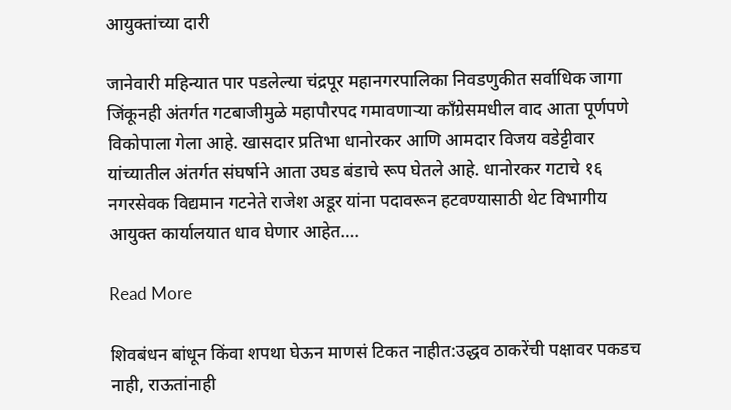आयुक्तांच्या दारी

जानेवारी महिन्यात पार पडलेल्या चंद्रपूर महानगरपालिका निवडणुकीत सर्वाधिक जागा जिंकूनही अंतर्गत गटबाजीमुळे महापौरपद गमावणाऱ्या काँग्रेसमधील वाद आता पूर्णपणे विकोपाला गेला आहे. खासदार प्रतिभा धानोरकर आणि आमदार विजय वडेट्टीवार यांच्यातील अंतर्गत संघर्षाने आता उघड बंडाचे रूप घेतले आहे. धानोरकर गटाचे १६ नगरसेवक विद्यमान गटनेते राजेश अडूर यांना पदावरून हटवण्यासाठी थेट विभागीय आयुक्त कार्यालयात धाव घेणार आहेत….

Read More

शिवबंधन बांधून किंवा शपथा घेऊन माणसं टिकत नाहीत:उद्धव ठाकरेंची पक्षावर पकडच नाही, राऊतांनाही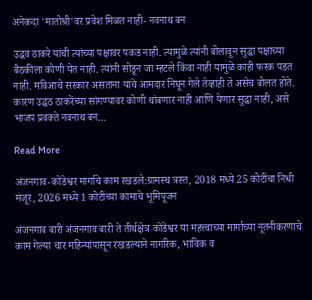अनेकदा 'मातोश्री'वर प्रवेश मिळत नाही- नवनाथ बन

उद्धव ठाकरे यांची त्यांच्या पक्षावर पकड नाही. त्यामुळे त्यांनी बोलावून सुद्धा पक्षाच्या बैठकीला कोणी येत नाही. त्यांनी सोडून जा म्हटले किंवा नाही यामुळे काही फरक पडत नाही. मविआचे सरकार असताना यांचे आमदार निघून गेले तेव्हाही ते असेच बोलत होते. कारण उद्धठ ठाकरेंच्या सांगण्यावर कोणी थांबणार नाही आणि येणार सुद्धा नाही, असे भाजप प्रवक्ते नवनाथ बन…

Read More

अंजनगाव-कोंडेश्वर मार्गाचे काम रखडले:ग्रामस्थ त्रस्त, 2018 मध्ये 25 कोटींचा निधी मंजूर, 2026 मध्ये 1 कोटींच्या कामाचे भूमिपूजन

अंजनगाव बारी अंजनगाव बारी ते तीर्थक्षेत्र कोंडेश्वर या महत्त्वाच्या मार्गाच्या नूतनीकरणाचे काम गेल्या चार महिन्यांपासून रखडल्याने नागरिक, भाविक व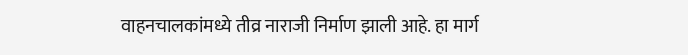वाहनचालकांमध्ये तीव्र नाराजी निर्माण झाली आहे. हा मार्ग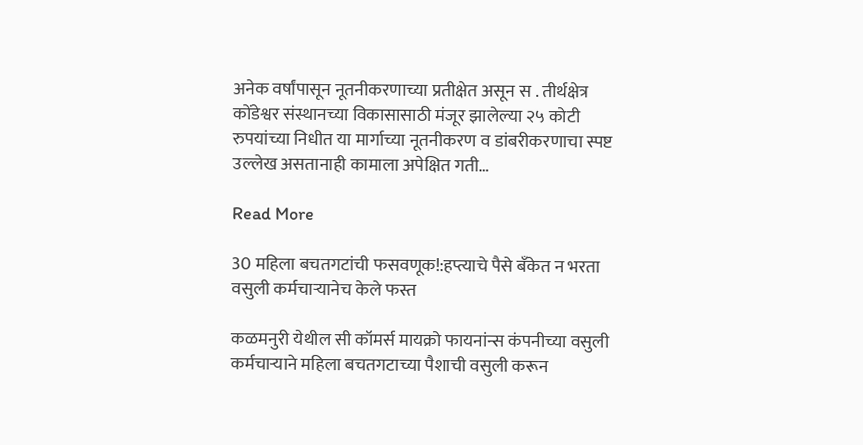अनेक वर्षांपासून नूतनीकरणाच्या प्रतीक्षेत असून स . तीर्थक्षेत्र कोंडेश्वर संस्थानच्या विकासासाठी मंजूर झालेल्या २५ कोटी रुपयांच्या निधीत या मार्गाच्या नूतनीकरण व डांबरीकरणाचा स्पष्ट उल्लेख असतानाही कामाला अपेक्षित गती…

Read More

30 महिला बचतगटांची फसवणूक!:हप्त्याचे पैसे बँकेत न भरता वसुली कर्मचाऱ्यानेच केले फस्त

कळमनुरी येथील सी कॉमर्स मायक्रो फायनांन्स कंपनीच्या वसुली कर्मचाऱ्याने महिला बचतगटाच्या पैशाची वसुली करून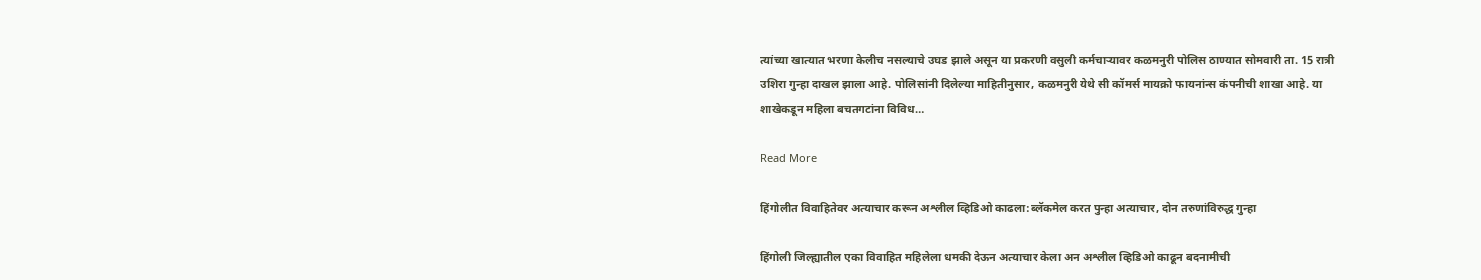त्यांच्या खात्यात भरणा केलीच नसल्याचे उघड झाले असून या प्रकरणी वसुली कर्मचाऱ्यावर कळमनुरी पोलिस ठाण्यात सोमवारी ता. 15 रात्री उशिरा गुन्हा दाखल झाला आहे. पोलिसांनी दिलेल्या माहितीनुसार, कळमनुरी येथे सी कॉमर्स मायक्रो फायनांन्स कंपनीची शाखा आहे. या शाखेकडून महिला बचतगटांना विविध…

Read More

हिंगोलीत विवाहितेवर अत्याचार करून अश्लील व्हिडिओ काढला:ब्लॅकमेल करत पुन्हा अत्याचार, दोन तरुणांविरुद्ध गुन्हा

हिंगोली जिल्ह्यातील एका विवाहित महिलेला धमकी देऊन अत्याचार केला अन अश्लील व्हिडिओ काढून बदनामीची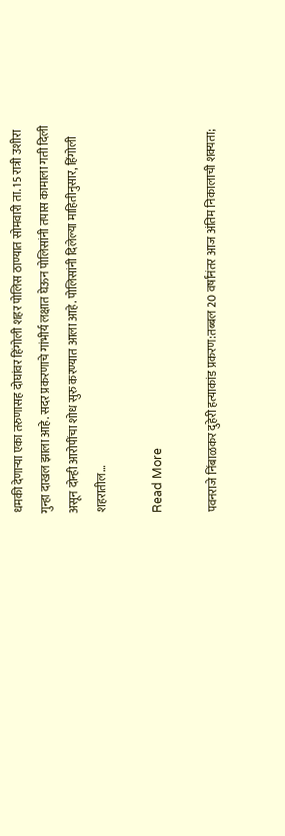धमकी देणाऱ्या एका तरुणासह दोघांवर हिंगोली शहर पोलिस ठाण्यात सोमवारी ता. 15 रात्री उशीरा गुन्हा दाखल झाला आहे. सदर प्रकरणाचे गांभीर्य लक्षात घेऊन पोलिसांनी तपास कामाला गती दिली असून दोन्ही आरोपींचा शोध सुरु करण्यात आला आहे. पोलिसांनी दिलेल्या माहितीनुसार, हिंगोली शहरातील…

Read More

पवनराजे निंबाळकर दुहेरी हत्याकांड प्रकरण:तब्बल 20 वर्षांनंतर आज अंतिम निकालाची शक्यता;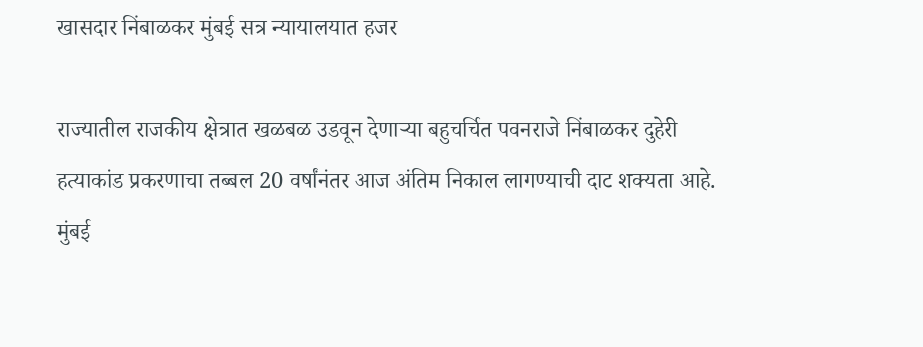खासदार निंबाळकर मुंबई सत्र न्यायालयात हजर

राज्यातील राजकीय क्षेत्रात खळबळ उडवून देणाऱ्या बहुचर्चित पवनराजे निंबाळकर दुहेरी हत्याकांड प्रकरणाचा तब्बल 20 वर्षांनंतर आज अंतिम निकाल लागण्याची दाट शक्यता आहे. मुंबई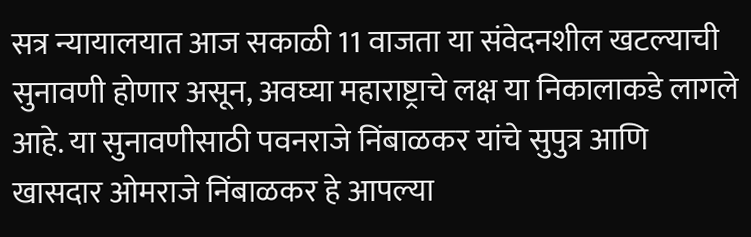सत्र न्यायालयात आज सकाळी 11 वाजता या संवेदनशील खटल्याची सुनावणी होणार असून, अवघ्या महाराष्ट्राचे लक्ष या निकालाकडे लागले आहे. या सुनावणीसाठी पवनराजे निंबाळकर यांचे सुपुत्र आणि खासदार ओमराजे निंबाळकर हे आपल्या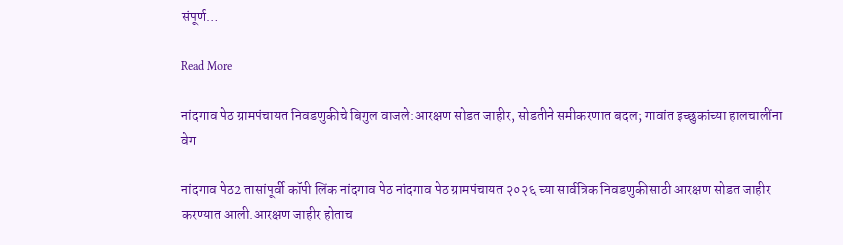संपूर्ण…

Read More

नांदगाव पेठ ग्रामपंचायत निवडणुकीचे बिगुल वाजले:आरक्षण सोडत जाहीर, सोडतीने समीकरणात बदल; गावांत इच्छुकांच्या हालचालींना वेग

नांदगाव पेठ2 तासांपूर्वी कॉपी लिंक नांदगाव पेठ नांदगाव पेठ ग्रामपंचायत २०२६ च्या सार्वत्रिक निवडणुकीसाठी आरक्षण सोडत जाहीर करण्यात आली.आरक्षण जाहीर होताच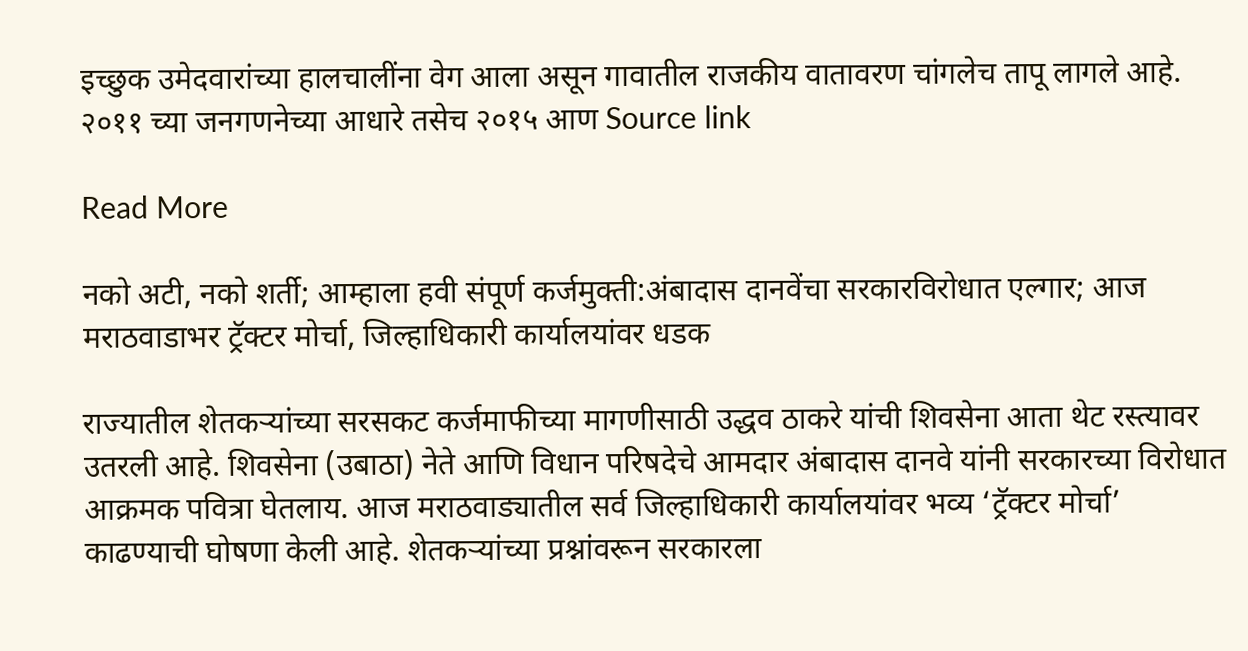इच्छुक उमेदवारांच्या हालचालींना वेग आला असून गावातील राजकीय वातावरण चांगलेच तापू लागले आहे. २०११ च्या जनगणनेच्या आधारे तसेच २०१५ आण Source link

Read More

नको अटी, नको शर्ती; आम्हाला हवी संपूर्ण कर्जमुक्ती:अंबादास दानवेंचा सरकारविरोधात एल्गार; आज मराठवाडाभर ट्रॅक्टर मोर्चा, जिल्हाधिकारी कार्यालयांवर धडक

राज्यातील शेतकऱ्यांच्या सरसकट कर्जमाफीच्या मागणीसाठी उद्धव ठाकरे यांची शिवसेना आता थेट रस्त्यावर उतरली आहे. शिवसेना (उबाठा) नेते आणि विधान परिषदेचे आमदार अंबादास दानवे यांनी सरकारच्या विरोधात आक्रमक पवित्रा घेतलाय. आज मराठवाड्यातील सर्व जिल्हाधिकारी कार्यालयांवर भव्य ‘ट्रॅक्टर मोर्चा’ काढण्याची घोषणा केली आहे. शेतकऱ्यांच्या प्रश्नांवरून सरकारला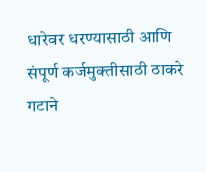धारेवर धरण्यासाठी आणि संपूर्ण कर्जमुक्तीसाठी ठाकरे गटाने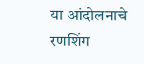या आंदोलनाचे रणशिंग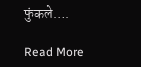फुंकले….

Read More